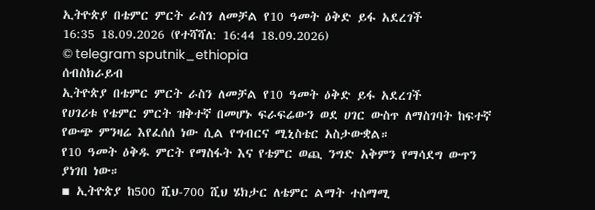ኢትዮጵያ በቴምር ምርት ራስን ለመቻል የ10 ዓመት ዕቅድ ይፋ አደረገች
16:35 18.09.2026 (የተሻሻለ: 16:44 18.09.2026)
© telegram sputnik_ethiopia
ሰብስክራይብ
ኢትዮጵያ በቴምር ምርት ራስን ለመቻል የ10 ዓመት ዕቅድ ይፋ አደረገች
የሀገሪቱ የቴምር ምርት ዝቅተኛ በመሆኑ ፍራፍሬውን ወደ ሀገር ውስጥ ለማስገባት ከፍተኛ የውጭ ምንዛሬ እየፈሰሰ ነው ሲል የግብርና ሚኒስቴር አስታውቋል።
የ10 ዓመት ዕቅዱ ምርት የማስፋት እና የቴምር ወጪ ንግድ አቅምን የማሳደግ ውጥን ያነገበ ነው።
▪ ኢትዮጵያ ከ500 ሺህ-700 ሺህ ሄክታር ለቴምር ልማት ተስማሚ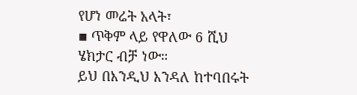የሆነ መሬት አላት፣
▪ ጥቅም ላይ የዋለው 6 ሺህ ሄክታር ብቻ ነው።
ይህ በእንዲህ እንዳለ ከተባበሩት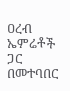ዐረብ ኤምሬቶች ጋር በመተባበር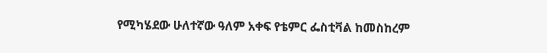የሚካሄደው ሁለተኛው ዓለም አቀፍ የቴምር ፌስቲቫል ከመስከረም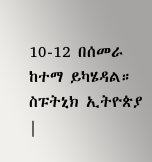10-12 በሰመራ ከተማ ይካሄዳል።
ስፑትኒክ ኢትዮጵያ |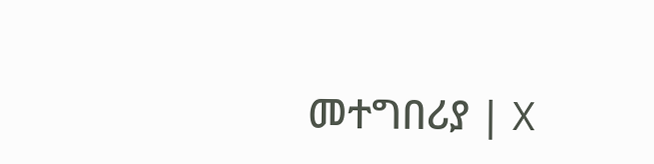መተግበሪያ | X